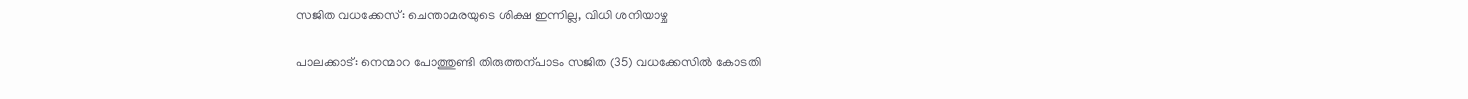സജിത വധക്കേസ്: ചെന്താമരയുടെ ശിക്ഷ ഇന്നില്ല, വിധി ശനിയാഴ്ച

പാലക്കാട്: നെന്മാറ പോത്തുണ്ടി തിരുത്തന്പാടം സജിത (35) വധക്കേസിൽ കോടതി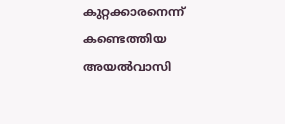കുറ്റക്കാരനെന്ന് കണ്ടെത്തിയ അയൽവാസി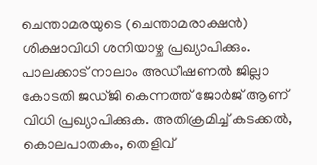ചെന്താമരയുടെ (ചെന്താമരാക്ഷൻ) ശിക്ഷാവിധി ശനിയാഴ്ച പ്രഖ്യാപിക്കും. പാലക്കാട് നാലാം അഡീഷണൽ ജില്ലാ കോടതി ജഡ്ജി കെന്നത്ത് ജോർജ് ആണ് വിധി പ്രഖ്യാപിക്കുക. അതിക്രമിച്ച് കടക്കൽ, കൊലപാതകം, തെളിവ്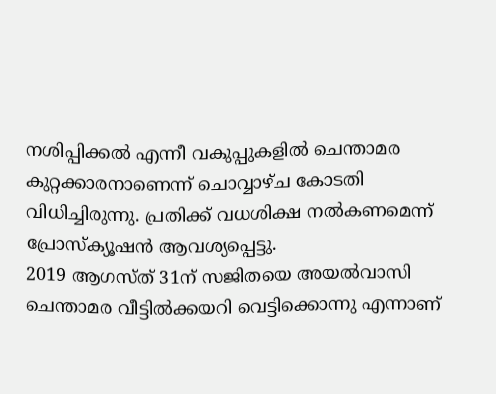നശിപ്പിക്കൽ എന്നീ വകുപ്പുകളിൽ ചെന്താമര കുറ്റക്കാരനാണെന്ന് ചൊവ്വാഴ്ച കോടതി വിധിച്ചിരുന്നു. പ്രതിക്ക് വധശിക്ഷ നൽകണമെന്ന് പ്രോസ്ക്യൂഷൻ ആവശ്യപ്പെട്ടു.
2019 ആഗസ്ത് 31ന് സജിതയെ അയൽവാസി ചെന്താമര വീട്ടിൽക്കയറി വെട്ടിക്കൊന്നു എന്നാണ്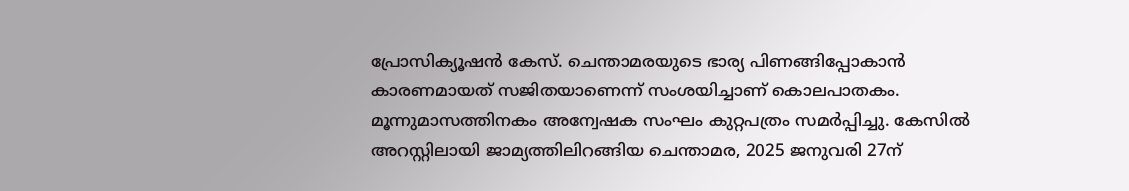പ്രോസിക്യൂഷൻ കേസ്. ചെന്താമരയുടെ ഭാര്യ പിണങ്ങിപ്പോകാൻ കാരണമായത് സജിതയാണെന്ന് സംശയിച്ചാണ് കൊലപാതകം. മൂന്നുമാസത്തിനകം അന്വേഷക സംഘം കുറ്റപത്രം സമർപ്പിച്ചു. കേസിൽ അറസ്റ്റിലായി ജാമ്യത്തിലിറങ്ങിയ ചെന്താമര, 2025 ജനുവരി 27ന്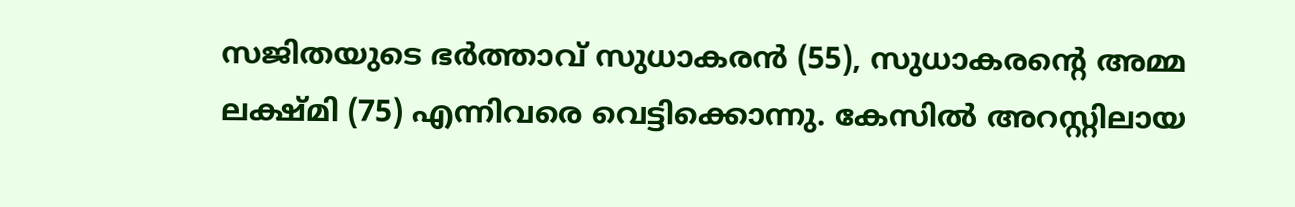സജിതയുടെ ഭർത്താവ് സുധാകരൻ (55), സുധാകരന്റെ അമ്മ ലക്ഷ്മി (75) എന്നിവരെ വെട്ടിക്കൊന്നു. കേസിൽ അറസ്റ്റിലായ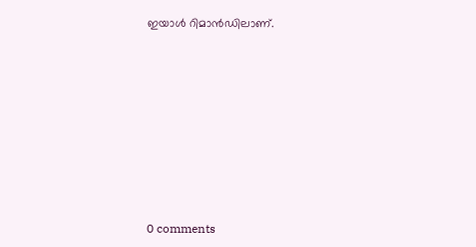ഇയാൾ റിമാൻഡിലാണ്.










0 comments